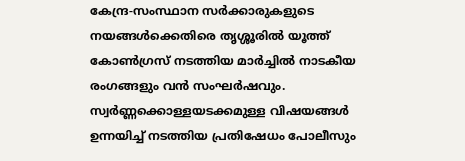കേന്ദ്ര-സംസ്ഥാന സർക്കാരുകളുടെ നയങ്ങൾക്കെതിരെ തൃശ്ശൂരിൽ യൂത്ത് കോൺഗ്രസ് നടത്തിയ മാർച്ചിൽ നാടകീയ രംഗങ്ങളും വൻ സംഘർഷവും. സ്വർണ്ണക്കൊള്ളയടക്കമുള്ള വിഷയങ്ങൾ ഉന്നയിച്ച് നടത്തിയ പ്രതിഷേധം പോലീസും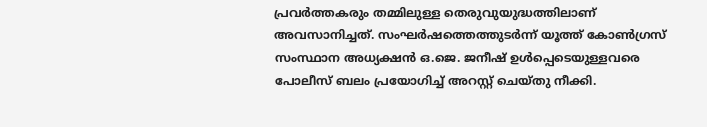പ്രവർത്തകരും തമ്മിലുള്ള തെരുവുയുദ്ധത്തിലാണ് അവസാനിച്ചത്. സംഘർഷത്തെത്തുടർന്ന് യൂത്ത് കോൺഗ്രസ് സംസ്ഥാന അധ്യക്ഷൻ ഒ.ജെ. ജനീഷ് ഉൾപ്പെടെയുള്ളവരെ പോലീസ് ബലം പ്രയോഗിച്ച് അറസ്റ്റ് ചെയ്തു നീക്കി.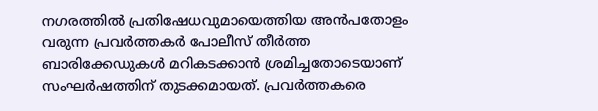നഗരത്തിൽ പ്രതിഷേധവുമായെത്തിയ അൻപതോളം വരുന്ന പ്രവർത്തകർ പോലീസ് തീർത്ത ബാരിക്കേഡുകൾ മറികടക്കാൻ ശ്രമിച്ചതോടെയാണ് സംഘർഷത്തിന് തുടക്കമായത്. പ്രവർത്തകരെ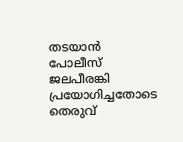തടയാൻ പോലീസ് ജലപീരങ്കി പ്രയോഗിച്ചതോടെ തെരുവ്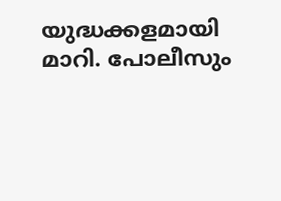യുദ്ധക്കളമായി മാറി. പോലീസും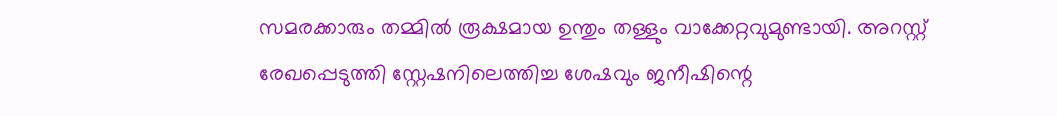സമരക്കാരും തമ്മിൽ രൂക്ഷമായ ഉന്തും തള്ളും വാക്കേറ്റവുമുണ്ടായി. അറസ്റ്റ് രേഖപ്പെടുത്തി സ്റ്റേഷനിലെത്തിച്ച ശേഷവും ജനീഷിന്റെ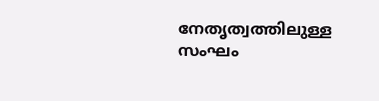നേതൃത്വത്തിലുള്ള സംഘം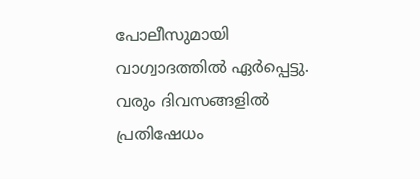പോലീസുമായി വാഗ്വാദത്തിൽ ഏർപ്പെട്ടു. വരും ദിവസങ്ങളിൽ പ്രതിഷേധം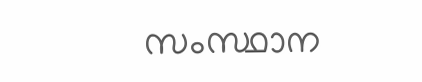സംസ്ഥാന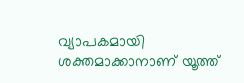വ്യാപകമായി ശക്തമാക്കാനാണ് യൂത്ത്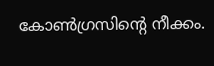കോൺഗ്രസിന്റെ നീക്കം.